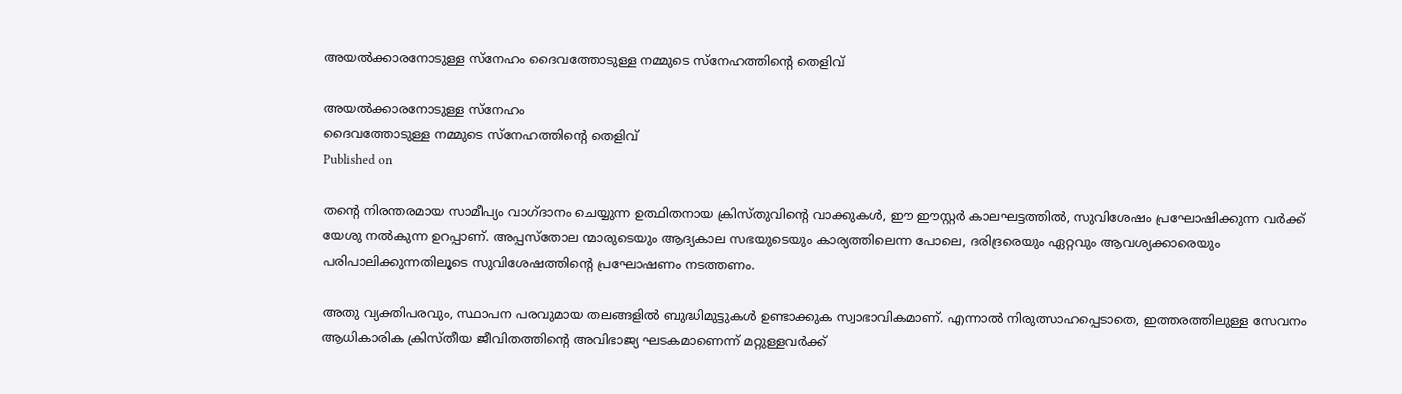അയല്‍ക്കാരനോടുള്ള സ്‌നേഹം ദൈവത്തോടുള്ള നമ്മുടെ സ്‌നേഹത്തിന്റെ തെളിവ്

അയല്‍ക്കാരനോടുള്ള സ്‌നേഹം
ദൈവത്തോടുള്ള നമ്മുടെ സ്‌നേഹത്തിന്റെ തെളിവ്
Published on

തന്റെ നിരന്തരമായ സാമീപ്യം വാഗ്ദാനം ചെയ്യുന്ന ഉത്ഥിതനായ ക്രിസ്തുവിന്റെ വാക്കുകള്‍, ഈ ഈസ്റ്റര്‍ കാലഘട്ടത്തില്‍, സുവിശേഷം പ്രഘോഷിക്കുന്ന വര്‍ക്ക് യേശു നല്‍കുന്ന ഉറപ്പാണ്. അപ്പസ്‌തോല ന്മാരുടെയും ആദ്യകാല സഭയുടെയും കാര്യത്തിലെന്ന പോലെ, ദരിദ്രരെയും ഏറ്റവും ആവശ്യക്കാരെയും പരിപാലിക്കുന്നതിലൂടെ സുവിശേഷത്തിന്റെ പ്രഘോഷണം നടത്തണം.

അതു വ്യക്തിപരവും, സ്ഥാപന പരവുമായ തലങ്ങളില്‍ ബുദ്ധിമുട്ടുകള്‍ ഉണ്ടാക്കുക സ്വാഭാവികമാണ്. എന്നാല്‍ നിരുത്സാഹപ്പെടാതെ, ഇത്തരത്തിലുള്ള സേവനം ആധികാരിക ക്രിസ്തീയ ജീവിതത്തിന്റെ അവിഭാജ്യ ഘടകമാണെന്ന് മറ്റുള്ളവര്‍ക്ക്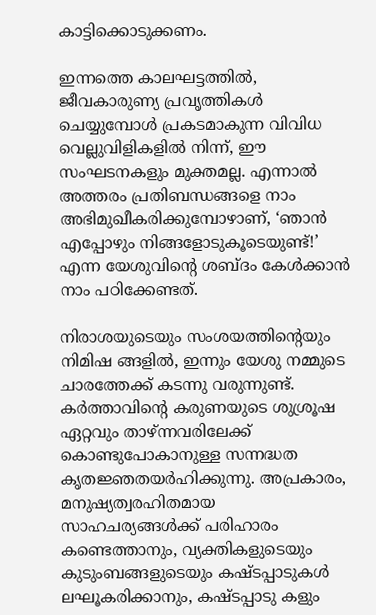കാട്ടിക്കൊടുക്കണം.

ഇന്നത്തെ കാലഘട്ടത്തില്‍, ജീവകാരുണ്യ പ്രവൃത്തികള്‍ ചെയ്യുമ്പോള്‍ പ്രകടമാകുന്ന വിവിധ വെല്ലുവിളികളില്‍ നിന്ന്, ഈ സംഘടനകളും മുക്തമല്ല. എന്നാല്‍ അത്തരം പ്രതിബന്ധങ്ങളെ നാം അഭിമുഖീകരിക്കുമ്പോഴാണ്, ‘ഞാന്‍ എപ്പോഴും നിങ്ങളോടുകൂടെയുണ്ട്!’ എന്ന യേശുവിന്റെ ശബ്ദം കേള്‍ക്കാന്‍ നാം പഠിക്കേണ്ടത്.

നിരാശയുടെയും സംശയത്തിന്റെയും നിമിഷ ങ്ങളില്‍, ഇന്നും യേശു നമ്മുടെ ചാരത്തേക്ക് കടന്നു വരുന്നുണ്ട്. കര്‍ത്താവിന്റെ കരുണയുടെ ശുശ്രൂഷ ഏറ്റവും താഴ്ന്നവരിലേക്ക് കൊണ്ടുപോകാനുള്ള സന്നദ്ധത കൃതജ്ഞതയര്‍ഹിക്കുന്നു. അപ്രകാരം, മനുഷ്യത്വരഹിതമായ സാഹചര്യങ്ങള്‍ക്ക് പരിഹാരം കണ്ടെത്താനും, വ്യക്തികളുടെയും കുടുംബങ്ങളുടെയും കഷ്ടപ്പാടുകള്‍ ലഘൂകരിക്കാനും, കഷ്ടപ്പാടു കളും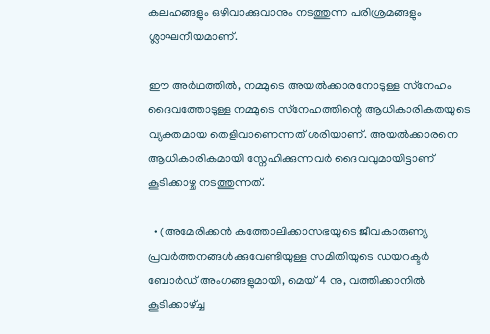കലഹങ്ങളും ഒഴിവാക്കുവാനും നടത്തുന്ന പരിശ്രമങ്ങളും ശ്ലാഘനീയമാണ്.

ഈ അർഥത്തില്‍, നമ്മുടെ അയല്‍ക്കാരനോടുള്ള സ്‌നേഹം ദൈവത്തോടുള്ള നമ്മുടെ സ്‌നേഹത്തിന്റെ ആധികാരികതയുടെ വ്യക്തമായ തെളിവാണെന്നത് ശരിയാണ്. അയല്‍ക്കാരനെ ആധികാരികമായി സ്നേഹിക്കുന്നവര്‍ ദൈവവുമായിട്ടാണ് കൂടിക്കാഴ്ച നടത്തുന്നത്.

  • (അമേരിക്കന്‍ കത്തോലിക്കാസഭയുടെ ജീവകാരുണ്യ പ്രവര്‍ത്തനങ്ങള്‍ക്കുവേണ്ടിയുള്ള സമിതിയുടെ ഡയറക്ടര്‍ ബോര്‍ഡ് അംഗങ്ങളുമായി, മെയ് 4 നു, വത്തിക്കാനില്‍ കൂടിക്കാഴ്ച്ച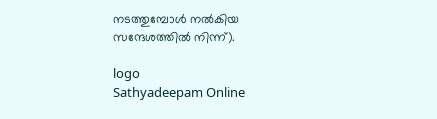നടത്തുമ്പോള്‍ നല്‍കിയ സന്ദേശത്തില്‍ നിന്ന്).

logo
Sathyadeepam Online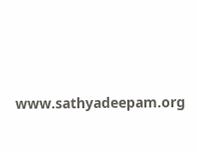www.sathyadeepam.org